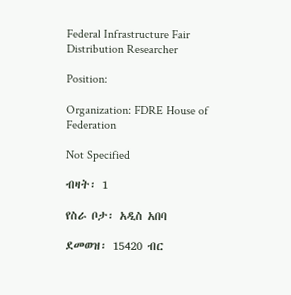Federal Infrastructure Fair Distribution Researcher

Position:

Organization: FDRE House of Federation

Not Specified

ብዛት፡ 1

የስራ ቦታ፡ አዲስ አበባ

ደመወዝ፡ 15420 ብር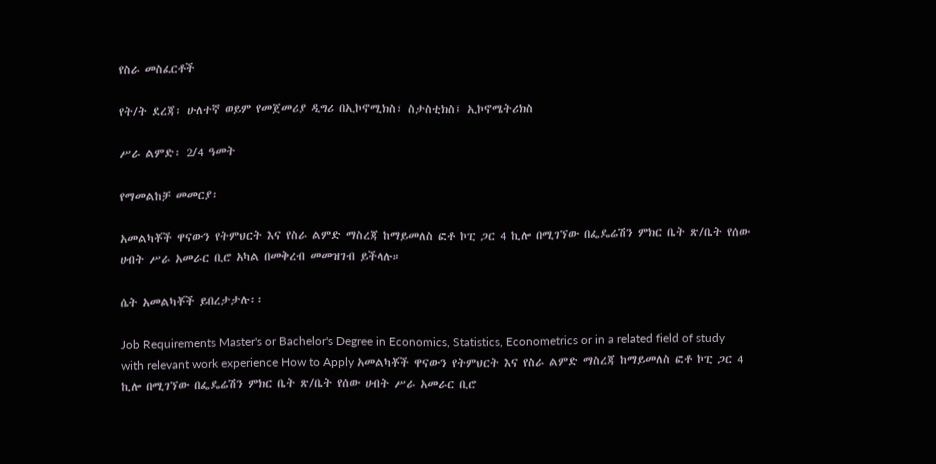የስራ መስፈርቶች

የት/ት ደረጃ፡ ሁለተኛ ወይም የመጀመሪያ ዲግሪ በኢኮኖሚክስ፣ ስታስቲክስ፤ ኢኮኖሜትሪክስ

ሥራ ልምድ፡ 2/4 ዓመት

የማመልከቻ መመርያ፡

አመልካቾች ዋናውን የትምህርት እና የስራ ልምድ ማስረጃ ከማይመለስ ፎቶ ኮፒ ጋር 4 ኪሎ በሚገኘው በፌዴሬሽን ምክር ቤት ጽ/ቤት የሰው ሀብት ሥራ አመራር ቢሮ አካል በመቅረብ መመዝገብ ይችላሉ።

ሴት አመልካቾች ይበረታታሉ፡፡

Job Requirements Master's or Bachelor's Degree in Economics, Statistics, Econometrics or in a related field of study with relevant work experience How to Apply አመልካቾች ዋናውን የትምህርት እና የስራ ልምድ ማስረጃ ከማይመለስ ፎቶ ኮፒ ጋር 4 ኪሎ በሚገኘው በፌዴሬሽን ምክር ቤት ጽ/ቤት የሰው ሀብት ሥራ አመራር ቢሮ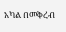አካል በመቅረብ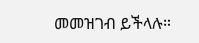መመዝገብ ይችላሉ።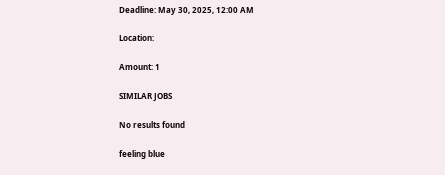Deadline: May 30, 2025, 12:00 AM

Location:

Amount: 1

SIMILAR JOBS

No results found

feeling blue